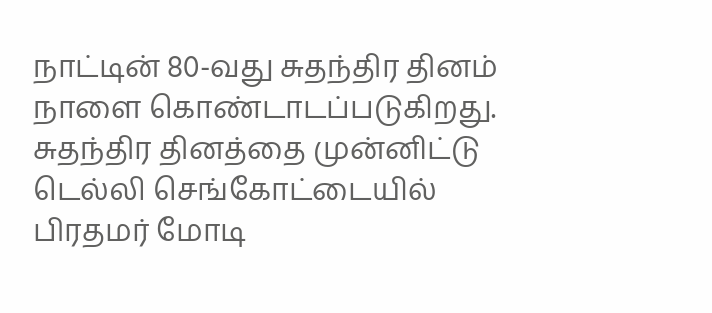நாட்டின் 80-வது சுதந்திர தினம் நாளை கொண்டாடப்படுகிறது. சுதந்திர தினத்தை முன்னிட்டு டெல்லி செங்கோட்டையில் பிரதமர் மோடி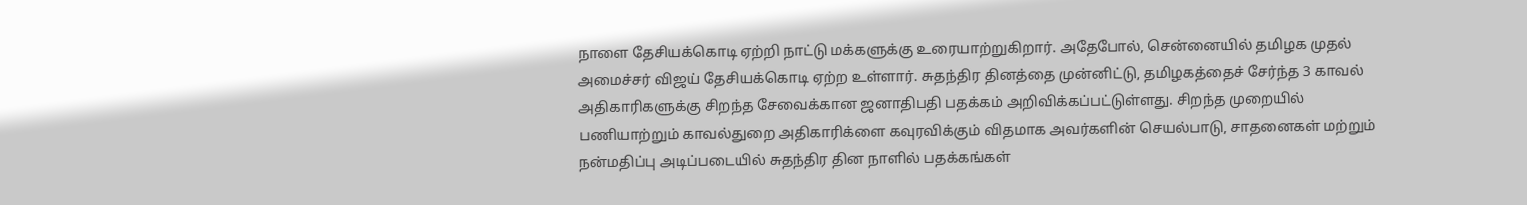நாளை தேசியக்கொடி ஏற்றி நாட்டு மக்களுக்கு உரையாற்றுகிறார். அதேபோல், சென்னையில் தமிழக முதல் அமைச்சர் விஜய் தேசியக்கொடி ஏற்ற உள்ளார். சுதந்திர தினத்தை முன்னிட்டு, தமிழகத்தைச் சேர்ந்த 3 காவல் அதிகாரிகளுக்கு சிறந்த சேவைக்கான ஜனாதிபதி பதக்கம் அறிவிக்கப்பட்டுள்ளது. சிறந்த முறையில் பணியாற்றும் காவல்துறை அதிகாரிக்ளை கவுரவிக்கும் விதமாக அவர்களின் செயல்பாடு, சாதனைகள் மற்றும் நன்மதிப்பு அடிப்படையில் சுதந்திர தின நாளில் பதக்கங்கள்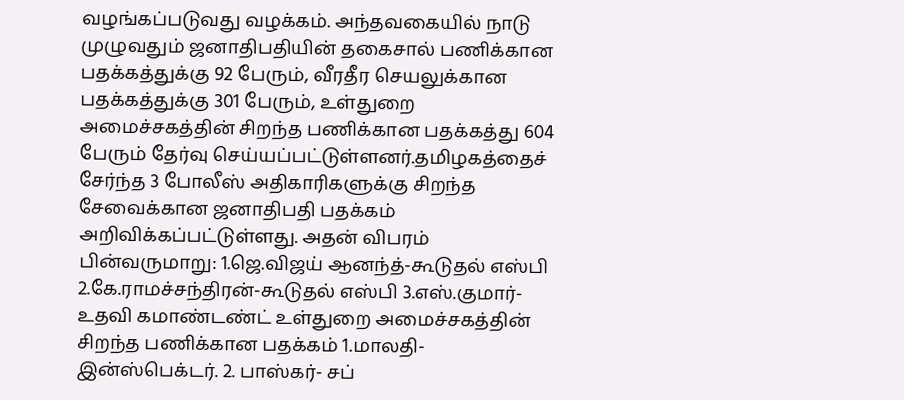வழங்கப்படுவது வழக்கம். அந்தவகையில் நாடு முழுவதும் ஜனாதிபதியின் தகைசால் பணிக்கான பதக்கத்துக்கு 92 பேரும், வீரதீர செயலுக்கான பதக்கத்துக்கு 301 பேரும், உள்துறை அமைச்சகத்தின் சிறந்த பணிக்கான பதக்கத்து 604 பேரும் தேர்வு செய்யப்பட்டுள்ளனர்.தமிழகத்தைச் சேர்ந்த 3 போலீஸ் அதிகாரிகளுக்கு சிறந்த சேவைக்கான ஜனாதிபதி பதக்கம் அறிவிக்கப்பட்டுள்ளது. அதன் விபரம் பின்வருமாறு: 1.ஜெ.விஜய் ஆனந்த்-கூடுதல் எஸ்பி 2.கே.ராமச்சந்திரன்-கூடுதல் எஸ்பி 3.எஸ்.குமார்-உதவி கமாண்டண்ட் உள்துறை அமைச்சகத்தின் சிறந்த பணிக்கான பதக்கம் 1.மாலதி-இன்ஸ்பெக்டர். 2. பாஸ்கர்- சப்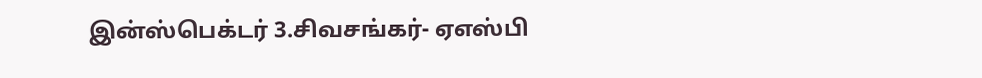இன்ஸ்பெக்டர் 3.சிவசங்கர்- ஏஎஸ்பி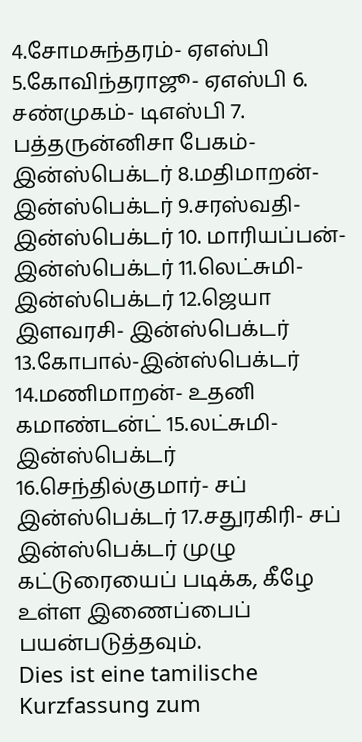4.சோமசுந்தரம்- ஏஎஸ்பி 5.கோவிந்தராஜூ- ஏஎஸ்பி 6. சண்முகம்- டிஎஸ்பி 7. பத்தருன்னிசா பேகம்- இன்ஸ்பெக்டர் 8.மதிமாறன்- இன்ஸ்பெக்டர் 9.சரஸ்வதி- இன்ஸ்பெக்டர் 10. மாரியப்பன்- இன்ஸ்பெக்டர் 11.லெட்சுமி-இன்ஸ்பெக்டர் 12.ஜெயா இளவரசி- இன்ஸ்பெக்டர் 13.கோபால்-இன்ஸ்பெக்டர் 14.மணிமாறன்- உதனி கமாண்டன்ட் 15.லட்சுமி- இன்ஸ்பெக்டர் 16.செந்தில்குமார்- சப் இன்ஸ்பெக்டர் 17.சதுரகிரி- சப் இன்ஸ்பெக்டர் முழு கட்டுரையைப் படிக்க, கீழே உள்ள இணைப்பைப் பயன்படுத்தவும்.
Dies ist eine tamilische Kurzfassung zum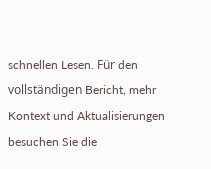schnellen Lesen. Für den vollständigen Bericht, mehr Kontext und Aktualisierungen besuchen Sie die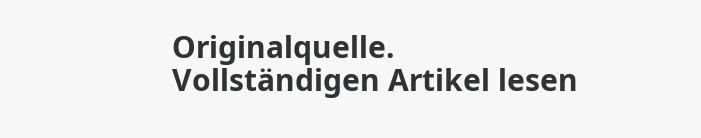Originalquelle.
Vollständigen Artikel lesen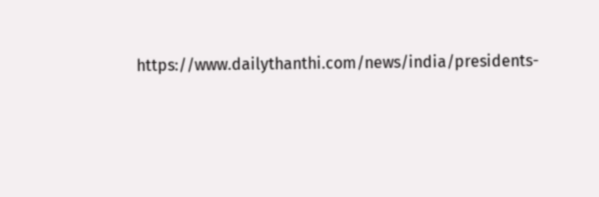https://www.dailythanthi.com/news/india/presidents-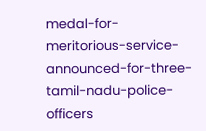medal-for-meritorious-service-announced-for-three-tamil-nadu-police-officers